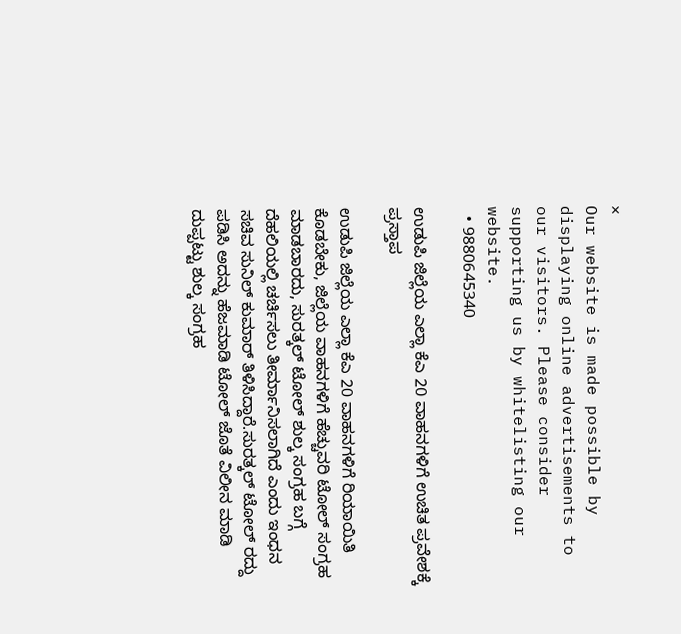×
Our website is made possible by displaying online advertisements to our visitors. Please consider supporting us by whitelisting our website.
  • 9880645340

ಉಡುಪಿ ಜಿಲ್ಲೆಯ ಎಲ್ಲಾ ಕೆಎ 20 ವಾಹನಗಳಿಗೆ ಉಚಿತ ಪ್ರವೇಶಕ್ಕೆ ಪ್ರಸ್ತಾಪ

ಉಡುಪಿ ಜಿಲ್ಲೆಯ ಎಲ್ಲಾ ಕೆಎ 20 ವಾಹನಗಳಿಗೆ ರಿಯಾಯಿತಿ ಕೊಡಬೇಕು, ಜಿಲ್ಲೆಯ ವಾಹನಗಳಿಗೆ ಹೆಚ್ಚುವರಿ ಟೋಲ್ ಸಂಗ್ರಹ ಮಾಡಬಾರದು, ಸುರತ್ಕಲ್ ಟೋಲ್ ಶುಲ್ಕ ಸಂಗ್ರಹ ಬಗ್ಗೆ ದೆಹಲಿಯಲ್ಲಿ ಚರ್ಚಿಸಲು ತೀರ್ಮಾನಿಸಲಾಗಿದೆ ಎಂದು ಇಂಧನ ಸಚಿವ ಸುನಿಲ್ ಕುಮಾರ್ ತಿಳಿಸಿದ್ದಾರೆ.ಸುರತ್ಕಲ್ ಟೋಲ್ ರದ್ದು ಪಡಿಸಿ ಅದನ್ನು ಹೆಜಮಾಡಿ ಟೋಲ್ ಜೊತೆ ವಿಲೀನ ಮಾಡಿ ದುಪ್ಪಟ್ಟು ಶುಲ್ಕ ಸಂಗ್ರಹ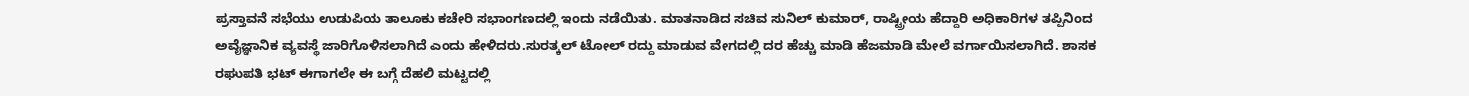ಪ್ರಸ್ತಾವನೆ ಸಭೆಯು ಉಡುಪಿಯ ತಾಲೂಕು ಕಚೇರಿ ಸಭಾಂಗಣದಲ್ಲಿ ಇಂದು ನಡೆಯಿತು. ಮಾತನಾಡಿದ ಸಚಿವ ಸುನಿಲ್ ಕುಮಾರ್, ರಾಷ್ಟ್ರೀಯ ಹೆದ್ದಾರಿ ಅಧಿಕಾರಿಗಳ ತಪ್ಪಿನಿಂದ ಅವೈಜ್ಞಾನಿಕ ವ್ಯವಸ್ಥೆ ಜಾರಿಗೊಳಿಸಲಾಗಿದೆ ಎಂದು ಹೇಳಿದರು.ಸುರತ್ಕಲ್ ಟೋಲ್ ರದ್ದು ಮಾಡುವ ವೇಗದಲ್ಲಿ ದರ ಹೆಚ್ಚು ಮಾಡಿ ಹೆಜಮಾಡಿ ಮೇಲೆ ವರ್ಗಾಯಿಸಲಾಗಿದೆ. ಶಾಸಕ ರಘುಪತಿ ಭಟ್ ಈಗಾಗಲೇ ಈ ಬಗ್ಗೆ ದೆಹಲಿ ಮಟ್ಟದಲ್ಲಿ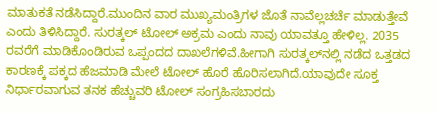ಮಾತುಕತೆ ನಡೆಸಿದ್ದಾರೆ.ಮುಂದಿನ ವಾರ ಮುಖ್ಯಮಂತ್ರಿಗಳ ಜೊತೆ ನಾವೆಲ್ಲಚರ್ಚೆ ಮಾಡುತ್ತೇವೆ ಎಂದು ತಿಳಿಸಿದ್ದಾರೆ. ಸುರತ್ಕಲ್ ಟೋಲ್ ಅಕ್ರಮ ಎಂದು ನಾವು ಯಾವತ್ತೂ ಹೇಳಿಲ್ಲ. 2035 ರವರೆಗೆ ಮಾಡಿಕೊಂಡಿರುವ ಒಪ್ಪಂದದ ದಾಖಲೆಗಳಿವೆ.ಹೀಗಾಗಿ ಸುರತ್ಕಲ್‌ನಲ್ಲಿ ನಡೆದ ಒತ್ತಡದ ಕಾರಣಕ್ಕೆ ಪಕ್ಕದ ಹೆಜಮಾಡಿ ಮೇಲೆ ಟೋಲ್ ಹೊರೆ ಹೊರಿಸಲಾಗಿದೆ.ಯಾವುದೇ ಸೂಕ್ತ ನಿರ್ಧಾರವಾಗುವ ತನಕ ಹೆಚ್ಚುವರಿ ಟೋಲ್ ಸಂಗ್ರಹಿಸಬಾರದು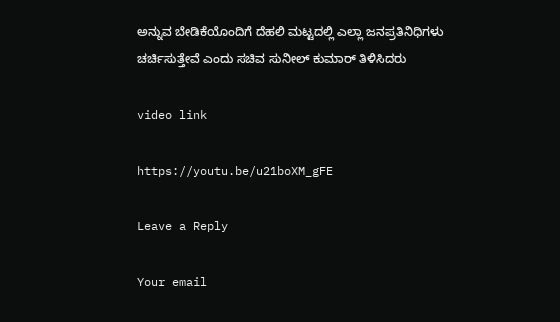ಅನ್ನುವ ಬೇಡಿಕೆಯೊಂದಿಗೆ ದೆಹಲಿ ಮಟ್ಟದಲ್ಲಿ ಎಲ್ಲಾ ಜನಪ್ರತಿನಿಧಿಗಳು ಚರ್ಚಿಸುತ್ತೇವೆ ಎಂದು ಸಚಿವ ಸುನೀಲ್ ಕುಮಾರ್ ತಿಳಿಸಿದರು

video link

https://youtu.be/u21boXM_gFE

Leave a Reply

Your email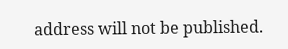address will not be published.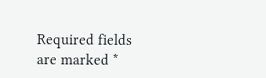Required fields are marked *